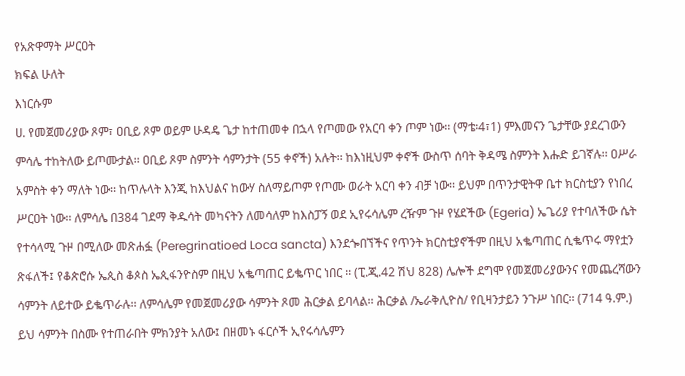የአጽዋማት ሥርዐት
ክፍል ሁለት
እነርሱም
ሀ. የመጀመሪያው ጾም፣ ዐቢይ ጾም ወይም ሁዳዴ ጌታ ከተጠመቀ በኋላ የጦመው የአርባ ቀን ጦም ነው፡፡ (ማቴ፡4፣1) ምእመናን ጌታቸው ያደረገውን ምሳሌ ተከትለው ይጦሙታል፡፡ ዐቢይ ጾም ስምንት ሳምንታት (55 ቀኖች) አሉት፡፡ ከእነዚህም ቀኖች ውስጥ ሰባት ቅዳሜ ስምንት እሑድ ይገኛሉ፡፡ ዐሥራ አምስት ቀን ማለት ነው፡፡ ከጥሉላት እንጂ ከእህልና ከውሃ ስለማይጦም የጦሙ ወራት አርባ ቀን ብቻ ነው፡፡ ይህም በጥንታዊትዋ ቤተ ክርስቲያን የነበረ ሥርዐት ነው፡፡ ለምሳሌ በ384 ገደማ ቅዱሳት መካናትን ለመሳለም ከእስፓኝ ወደ ኢየሩሳሌም ረዥም ጉዞ የሄደችው (Egeria) ኤጌሪያ የተባለችው ሴት የተሳላሚ ጉዞ በሚለው መጽሐፏ (Peregrinatioed Loca sancta) እንደጐበኘችና የጥንት ክርስቲያኖችም በዚህ አቈጣጠር ሲቈጥሩ ማየቷን ጽፋለች፤ የቆጵሮሱ ኤጲስ ቆጶስ ኤጲፋንዮስም በዚህ አቈጣጠር ይቈጥር ነበር ፡፡ (ፒ.ጂ.42 ሽህ 828) ሌሎች ደግሞ የመጀመሪያውንና የመጨረሻውን ሳምንት ለይተው ይቈጥራሉ፡፡ ለምሳሌም የመጀመሪያው ሳምንት ጾመ ሕርቃል ይባላል፡፡ ሕርቃል /ኤራቅሊዮስ/ የቢዛንታይን ንጉሥ ነበር፡፡ (714 ዓ.ም.) ይህ ሳምንት በስሙ የተጠራበት ምክንያት አለው፤ በዘመኑ ፋርሶች ኢየሩሳሌምን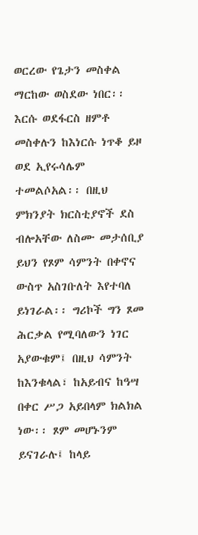ወርረው የጌታን መስቀል ማርከው ወስደው ነበር፡፡ እርሱ ወደፋርስ ዘምቶ መስቀሉን ከእነርሱ ነጥቆ ይዞ ወደ ኢየሩሳሌም ተመልሶአል፡፡ በዚህ ምክንያት ክርስቲያኖች ደስ ብሎአቸው ለስሙ መታሰቢያ ይህን የጾም ሳምንት በቀኖና ውስጥ አስገቡለት እየተባለ ይነገራል፡፡ ግሪኮች ግን ጾመ ሕርቃል የሚባለውን ነገር አያውቁም፤ በዚህ ሳምንት ከእንቁላል፣ ከአይብና ከዓሣ በቀር ሥጋ አይበላም ክልክል ነው፡፡ ጾም መሆኑንም ይናገራሉ፤ ከላይ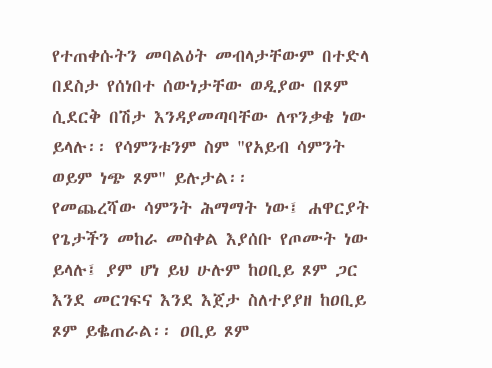የተጠቀሱትን መባልዕት መብላታቸውም በተድላ በደስታ የሰነበተ ሰውነታቸው ወዲያው በጾም ሲደርቅ በሽታ እንዳያመጣባቸው ለጥንቃቄ ነው ይላሉ፡፡ የሳምንቱንም ስም "የአይብ ሳምንት ወይም ነጭ ጾም" ይሉታል፡፡
የመጨረሻው ሳምንት ሕማማት ነው፤ ሐዋርያት የጌታችን መከራ መስቀል እያሰቡ የጦሙት ነው ይላሉ፤ ያም ሆነ ይህ ሁሉም ከዐቢይ ጾም ጋር እንደ መርገፍና እንደ እጀታ ስለተያያዘ ከዐቢይ ጾም ይቈጠራል፡፡ ዐቢይ ጾም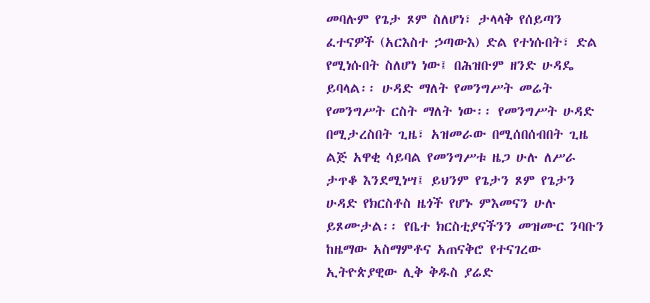መባሉም የጌታ ጾም ስለሆነ፣ ታላላቅ የሰይጣን ፈተናዎች (አርእስተ ኃጣውእ) ድል የተነሱበት፣ ድል የሚነሱበት ስለሆነ ነው፤ በሕዝቡም ዘንድ ሁዳዴ ይባላል፡፡ ሁዳድ ማለት የመንግሥት መሬት የመንግሥት ርስት ማለት ነው፡፡ የመንግሥት ሁዳድ በሚታረስበት ጊዜ፣ አዝመራው በሚሰበሰብበት ጊዜ ልጅ አዋቂ ሳይባል የመንግሥቱ ዜጋ ሁሉ ለሥራ ታጥቆ እንደሚነሣ፤ ይህንም የጌታን ጾም የጌታን ሁዳድ የክርስቶስ ዜጎች የሆኑ ምእመናን ሁሉ ይጾሙታል፡፡ የቤተ ክርስቲያናችንን መዝሙር ንባቡን ከዜማው አስማምቶና አጠናቅሮ የተናገረው ኢትዮጵያዊው ሊቅ ቅዱስ ያሬድ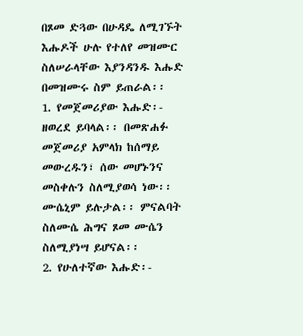በጾመ ድጓው በሁዳዴ ለሚገኙት እሑዶች ሁሉ የተለየ መዝሙር ስለሠራላቸው እያንዳንዱ እሑድ በመዝሙሩ ስም ይጠራል፡፡
1. የመጀመሪያው እሑድ፡- ዘወረደ ይባላል፡፡ በመጽሐፉ መጀመሪያ አምላክ ከሰማይ መውረዱን፣ ሰው መሆኑንና መስቀሉን ስለሚያወሳ ነው፡፡ ሙሴኒም ይሉታል፡፡ ምናልባት ስለሙሴ ሕግና ጾመ ሙሴን ስለሚያነሣ ይሆናል፡፡
2. የሁለተኛው እሑድ፡-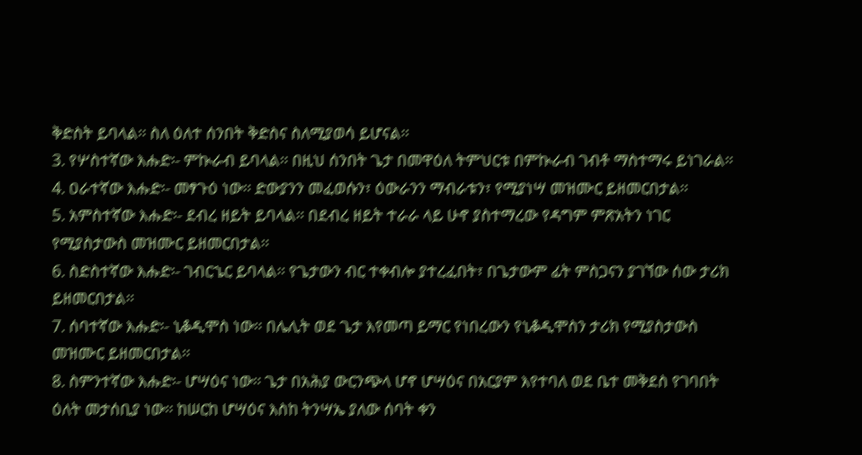ቅድስት ይባላል፡፡ ስለ ዕለተ ሰንበት ቅድስና ስለሚያወሳ ይሆናል፡፡
3. የሦስተኛው እሑድ፡- ምኲራብ ይባላል፡፡ በዚህ ሰንበት ጌታ በመዋዕለ ትምህርቱ በምኲራብ ገብቶ ማስተማሩ ይነገራል፡፡
4. ዐራተኛው እሑድ፡- መፃጉዕ ነው፡፡ ድውያንን መፈወሱን፣ ዕውራንን ማብራቱን፣ የሚያነሣ መዝሙር ይዘመርበታል፡፡
5. አምስተኛው እሑድ፡- ደብረ ዘይት ይባላል፡፡ በደብረ ዘይት ተራራ ላይ ሁኖ ያስተማረው የዳግም ምጽአትን ነገር የሚያስታውስ መዝሙር ይዘመርበታል፡፡
6. ስድስተኛው እሑድ፡- ገብርኄር ይባላል፡፡ የጌታውን ብር ተቀብሎ ያተረፈበት፣ በጌታውም ፊት ምስጋናን ያገኘው ሰው ታሪክ ይዘመርበታል፡፡
7. ሰባተኛው እሑድ፡- ኒቆዲሞስ ነው፡፡ በሌሊት ወደ ጌታ እየመጣ ይማር የነበረውን የኒቆዲሞስን ታሪክ የሚያስታውስ መዝሙር ይዘመርበታል፡፡
8. ስምንተኛው እሑድ፡- ሆሣዕና ነው፡፡ ጌታ በአሕያ ውርንጭላ ሆኖ ሆሣዕና በአርያም እየተባለ ወደ ቤተ መቅደስ የገባበት ዕለት መታሰቢያ ነው፡፡ ከሠርከ ሆሣዕና እስከ ትንሣኤ ያለው ሰባት ቀን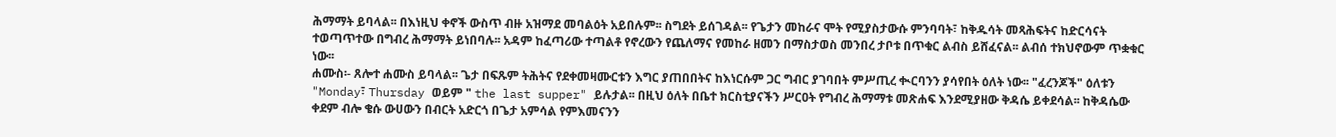ሕማማት ይባላል፡፡ በእነዚህ ቀኖች ውስጥ ብዙ አዝማደ መባልዕት አይበሉም፡፡ ስግደት ይሰገዳል፡፡ የጌታን መከራና ሞት የሚያስታውሱ ምንባባት፣ ከቅዱሳት መጻሕፍትና ከድርሳናት ተወጣጥተው በግብረ ሕማማት ይነበባሉ፡፡ አዳም ከፈጣሪው ተጣልቶ የኖረውን የጨለማና የመከራ ዘመን በማስታወስ መንበረ ታቦቱ በጥቁር ልብስ ይሸፈናል፡፡ ልብሰ ተክህኖውም ጥቋቁር ነው፡፡
ሐሙስ፡- ጸሎተ ሐሙስ ይባላል፡፡ ጌታ በፍጹም ትሕትና የደቀመዛሙርቱን እግር ያጠበበትና ከእነርሱም ጋር ግብር ያገባበት ምሥጢረ ቊርባንን ያሳየበት ዕለት ነው፡፡ "ፈረንጆች" ዕለቱን "Monday፣ Thursday ወይም " the last supper" ይሉታል፡፡ በዚህ ዕለት በቤተ ክርስቲያናችን ሥርዐት የግብረ ሕማማቱ መጽሐፍ እንደሚያዘው ቅዳሴ ይቀደሳል፡፡ ከቅዳሴው ቀደም ብሎ ቄሱ ውሀውን በብርት አድርጎ በጌታ አምሳል የምእመናንን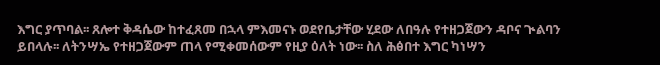እግር ያጥባል፡፡ ጸሎተ ቅዳሴው ከተፈጸመ በኋላ ምእመናኑ ወደየቤታቸው ሂደው ለበዓሉ የተዘጋጀውን ዳቦና ጒልባን ይበላሉ፡፡ ለትንሣኤ የተዘጋጀውም ጠላ የሚቀመሰውም የዚያ ዕለት ነው፡፡ ስለ ሕፅበተ እግር ካነሣን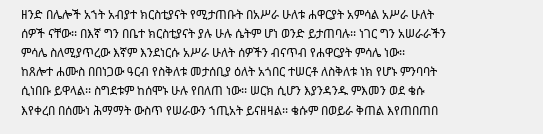ዘንድ በሌሎች አኀት አብያተ ክርስቲያናት የሚታጠቡት በአሥራ ሁለቱ ሐዋርያት አምሳል አሥራ ሁለት ሰዎች ናቸው፡፡ በእኛ ግን በቤተ ክርስቲያናት ያሉ ሁሉ ሴትም ሆነ ወንድ ይታጠባሉ፡፡ ነገር ግን አሠራራችን ምሳሌ ስለሚያጥረው እኛም እንደነርሱ አሥራ ሁለት ሰዎችን ብናጥብ የሐዋርያት ምሳሌ ነው፡፡
ከጸሎተ ሐሙስ በበነጋው ዓርብ የስቅለቱ መታሰቢያ ዕለት አጎበር ተሠርቶ ለስቅለቱ ነክ የሆኑ ምንባባት ሲነበቡ ይዋላል፡፡ ስግደቱም ከሰሞኑ ሁሉ የበለጠ ነው፡፡ ሠርክ ሲሆን እያንዳንዱ ምእመን ወደ ቄሱ እየቀረበ በሰሙነ ሕማማት ውስጥ የሠራውን ኀጢአት ይናዘዛል፡፡ ቄሱም በወይራ ቅጠል እየጠበጠበ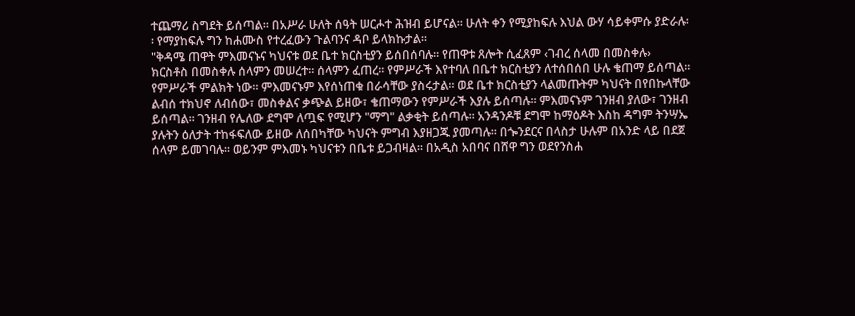ተጨማሪ ስግደት ይሰጣል፡፡ በአሥራ ሁለት ሰዓት ሠርሖተ ሕዝብ ይሆናል፡፡ ሁለት ቀን የሚያከፍሉ እህል ውሃ ሳይቀምሱ ያድራሉ፡፡ የማያከፍሉ ግን ከሐሙስ የተረፈውን ጉልባንና ዳቦ ይላክኩታል፡፡
"ቅዳሜ ጠዋት ምእመናኑና ካህናቱ ወደ ቤተ ክርስቲያን ይሰበሰባሉ፡፡ የጠዋቱ ጸሎት ሲፈጸም ‹ገብረ ሰላመ በመስቀሉ› ክርስቶስ በመስቀሉ ሰላምን መሠረተ፡፡ ሰላምን ፈጠረ፡፡ የምሥራች እየተባለ በቤተ ክርስቲያን ለተሰበሰበ ሁሉ ቄጠማ ይሰጣል፡፡ የምሥራች ምልክት ነው፡፡ ምእመናኑም እየሰነጠቁ በራሳቸው ያስሩታል፡፡ ወደ ቤተ ክርስቲያን ላልመጡትም ካህናት በየበኩላቸው ልብሰ ተክህኖ ለብሰው፣ መስቀልና ቃጭል ይዘው፣ ቄጠማውን የምሥራች እያሉ ይሰጣሉ፡፡ ምእመናኑም ገንዘብ ያለው፣ ገንዘብ ይሰጣል፡፡ ገንዘብ የሌለው ደግሞ ለጧፍ የሚሆን "ማግ" ልቃቂት ይሰጣሉ፡፡ አንዳንዶቹ ደግሞ ከማዕዶት እስከ ዳግም ትንሣኤ ያሉትን ዕለታት ተከፋፍለው ይዘው ለሰበካቸው ካህናት ምግብ እያዘጋጁ ያመጣሉ፡፡ በጐንደርና በላስታ ሁሉም በአንድ ላይ በደጀ ሰላም ይመገባሉ፡፡ ወይንም ምእመኑ ካህናቱን በቤቱ ይጋብዛል፡፡ በአዲስ አበባና በሸዋ ግን ወደየንስሐ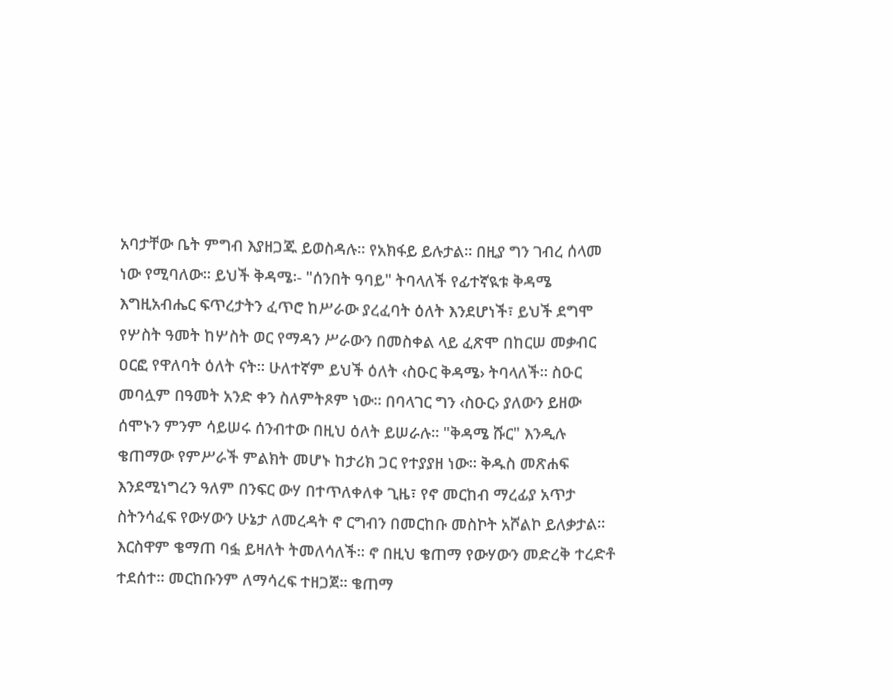አባታቸው ቤት ምግብ እያዘጋጁ ይወስዳሉ፡፡ የአክፋይ ይሉታል፡፡ በዚያ ግን ገብረ ሰላመ ነው የሚባለው፡፡ ይህች ቅዳሜ፡- "ሰንበት ዓባይ" ትባላለች የፊተኛዪቱ ቅዳሜ እግዚአብሔር ፍጥረታትን ፈጥሮ ከሥራው ያረፈባት ዕለት እንደሆነች፣ ይህች ደግሞ የሦስት ዓመት ከሦስት ወር የማዳን ሥራውን በመስቀል ላይ ፈጽሞ በከርሠ መቃብር ዐርፎ የዋለባት ዕለት ናት፡፡ ሁለተኛም ይህች ዕለት ‹ስዑር ቅዳሜ› ትባላለች፡፡ ስዑር መባሏም በዓመት አንድ ቀን ስለምትጾም ነው፡፡ በባላገር ግን ‹ስዑር› ያለውን ይዘው ሰሞኑን ምንም ሳይሠሩ ሰንብተው በዚህ ዕለት ይሠራሉ፡፡ "ቅዳሜ ሹር" እንዲሉ ቄጠማው የምሥራች ምልክት መሆኑ ከታሪክ ጋር የተያያዘ ነው፡፡ ቅዱስ መጽሐፍ እንደሚነግረን ዓለም በንፍር ውሃ በተጥለቀለቀ ጊዜ፣ የኖ መርከብ ማረፊያ አጥታ ስትንሳፈፍ የውሃውን ሁኔታ ለመረዳት ኖ ርግብን በመርከቡ መስኮት አሾልኮ ይለቃታል፡፡ እርስዋም ቄማጠ ባፏ ይዛለት ትመለሳለች፡፡ ኖ በዚህ ቄጠማ የውሃውን መድረቅ ተረድቶ ተደሰተ፡፡ መርከቡንም ለማሳረፍ ተዘጋጀ፡፡ ቄጠማ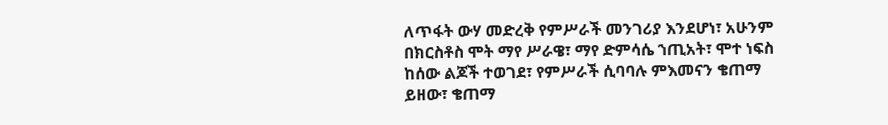ለጥፋት ውሃ መድረቅ የምሥራች መንገሪያ እንደሆነ፣ አሁንም በክርስቶስ ሞት ማየ ሥራዌ፣ ማየ ድምሳሴ ኀጢአት፣ ሞተ ነፍስ ከሰው ልጆች ተወገደ፣ የምሥራች ሲባባሉ ምእመናን ቄጠማ ይዘው፣ ቄጠማ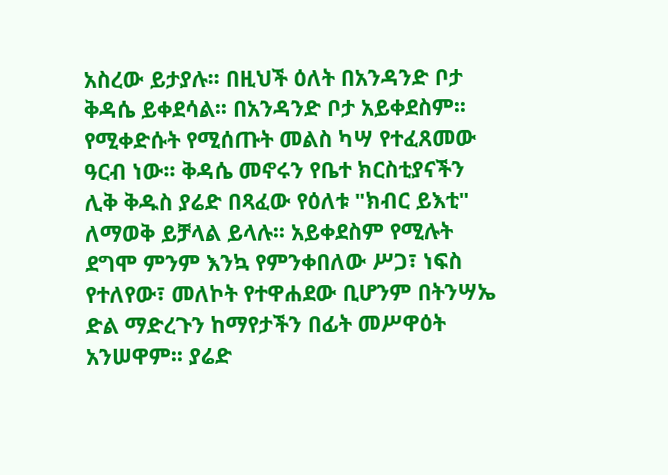አስረው ይታያሉ፡፡ በዚህች ዕለት በአንዳንድ ቦታ ቅዳሴ ይቀደሳል፡፡ በአንዳንድ ቦታ አይቀደስም፡፡ የሚቀድሱት የሚሰጡት መልስ ካሣ የተፈጸመው ዓርብ ነው፡፡ ቅዳሴ መኖሩን የቤተ ክርስቲያናችን ሊቅ ቅዱስ ያሬድ በጻፈው የዕለቱ "ክብር ይእቲ" ለማወቅ ይቻላል ይላሉ፡፡ አይቀደስም የሚሉት ደግሞ ምንም እንኳ የምንቀበለው ሥጋ፣ ነፍስ የተለየው፣ መለኮት የተዋሐደው ቢሆንም በትንሣኤ ድል ማድረጉን ከማየታችን በፊት መሥዋዕት አንሠዋም፡፡ ያሬድ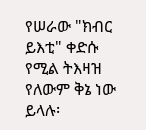የሠራው "ክብር ይእቲ" ቀድሱ የሚል ትእዛዝ የለውም ቅኔ ነው ይላሉ፡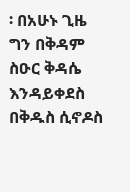፡ በአሁኑ ጊዜ ግን በቅዳም ስዑር ቅዳሴ እንዳይቀደስ በቅዱስ ሲኖዶስ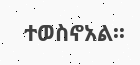ተወስኖአል፡፡